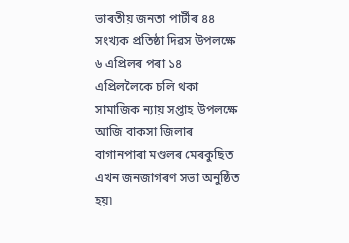ভাৰতীয় জনতা পাৰ্টীৰ ৪৪ সংখ্যক প্ৰতিষ্ঠা দিৱস উপলক্ষে ৬ এপ্ৰিলৰ পৰা ১৪ এপ্ৰিললৈকে চলি থকা সামাজিক ন্যায় সপ্তাহ উপলক্ষে আজি বাকসা জিলাৰ বাগানপাৰা মণ্ডলৰ মেৰকুছিত এখন জনজাগৰণ সভা অনুষ্ঠিত হয়৷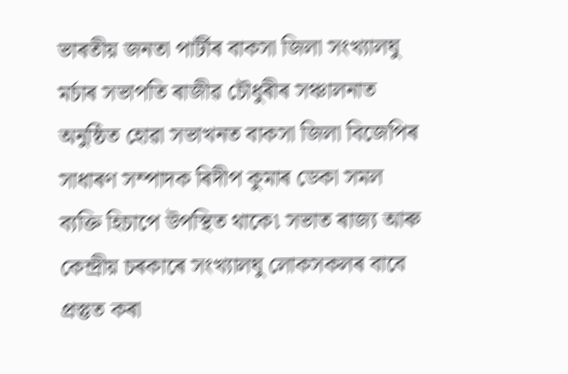ভাৰতীয় জনতা পাৰ্টীৰ বাকসা জিলা সংখ্যালঘু মৰ্চাৰ সভাপতি ৰাজীৱ চৌধুৰীৰ সঞ্চালনাত অনুষ্ঠিত হোৱা সভাখনত বাকসা জিলা বিজেপিৰ সাধাৰণ সম্পাদক ৰিদীপ কুমাৰ ডেকা সমল ব্যক্তি হিচাপে উপস্থিত থাকে৷ সভাত ৰাজ্য আৰু কেন্দ্ৰীয় চৰকাৰে সংখ্যালঘু লোকসকলৰ বাবে প্ৰস্তুত কৰা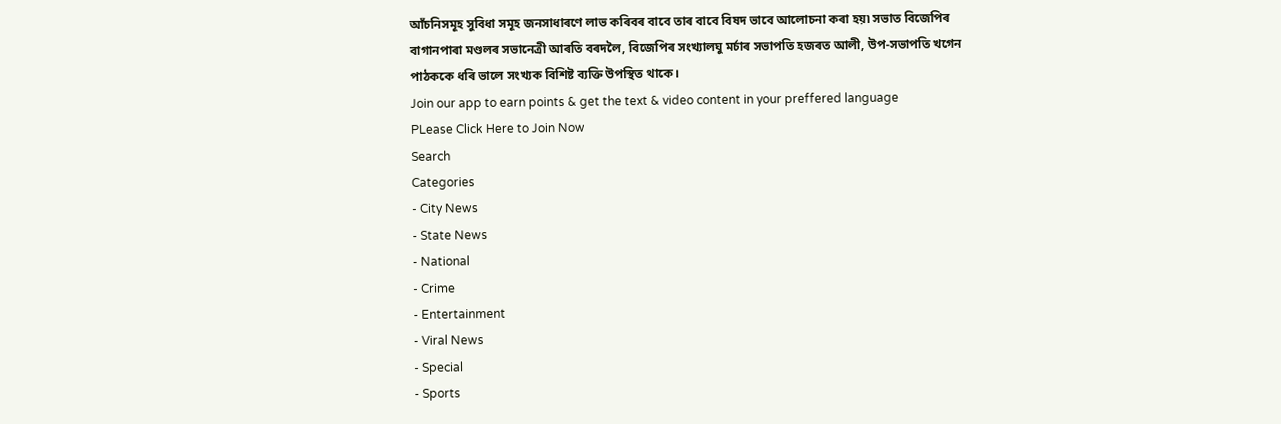আঁচনিসমূহ সুবিধা সমূহ জনসাধাৰণে লাভ কৰিবৰ বাবে তাৰ বাবে বিষদ ভাবে আলোচনা কৰা হয়৷ সভাত বিজেপিৰ বাগানপাৰা মণ্ডলৰ সভানেত্ৰী আৰতি বৰদলৈ, বিজেপিৰ সংখ্যালঘু মৰ্চাৰ সভাপতি হজৰত আলী, উপ-সভাপতি খগেন পাঠককে ধৰি ভালে সংখ্যক বিশিষ্ট ব্যক্তি উপস্থিত থাকে।
Join our app to earn points & get the text & video content in your preffered language
PLease Click Here to Join Now
Search
Categories
- City News
- State News
- National
- Crime
- Entertainment
- Viral News
- Special
- Sports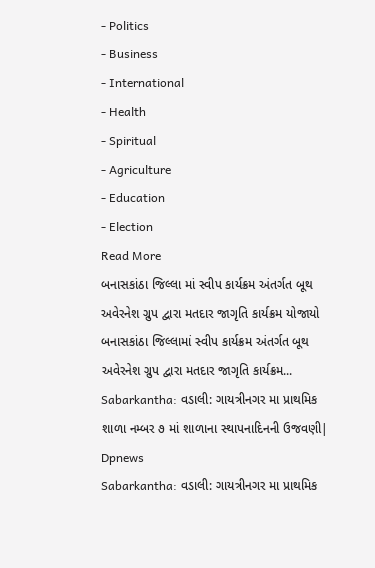- Politics
- Business
- International
- Health
- Spiritual
- Agriculture
- Education
- Election
Read More
બનાસકાંઠા જિલ્લા માં સ્વીપ કાર્યક્રમ અંતર્ગત બૂથ અવેરનેશ ગ્રુપ દ્વારા મતદાર જાગૃતિ કાર્યક્રમ યોજાયો
બનાસકાંઠા જિલ્લામાં સ્વીપ કાર્યક્રમ અંતર્ગત બૂથ અવેરનેશ ગ્રુપ દ્વારા મતદાર જાગૃતિ કાર્યક્રમ...
Sabarkantha: વડાલી: ગાયત્રીનગર મા પ્રાથમિક શાળા નમ્બર ૭ માં શાળાના સ્થાપનાદિનની ઉજવણી| Dpnews
Sabarkantha: વડાલી: ગાયત્રીનગર મા પ્રાથમિક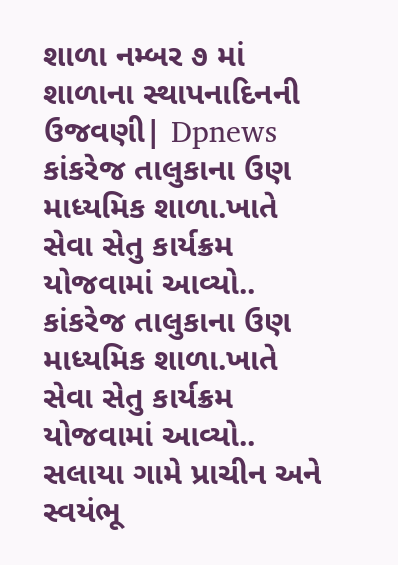શાળા નમ્બર ૭ માં શાળાના સ્થાપનાદિનની ઉજવણી| Dpnews
કાંકરેજ તાલુકાના ઉણ માધ્યમિક શાળા.ખાતે સેવા સેતુ કાર્યક્રમ યોજવામાં આવ્યો..
કાંકરેજ તાલુકાના ઉણ માધ્યમિક શાળા.ખાતે સેવા સેતુ કાર્યક્રમ યોજવામાં આવ્યો..
સલાયા ગામે પ્રાચીન અને સ્વયંભૂ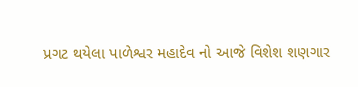પ્રગટ થયેલા પાળેશ્વર મહાદેવ નો આજે વિશેશ શણગાર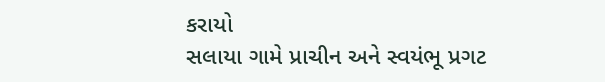કરાયો
સલાયા ગામે પ્રાચીન અને સ્વયંભૂ પ્રગટ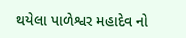થયેલા પાળેશ્વર મહાદેવ નો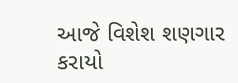આજે વિશેશ શણગાર કરાયો